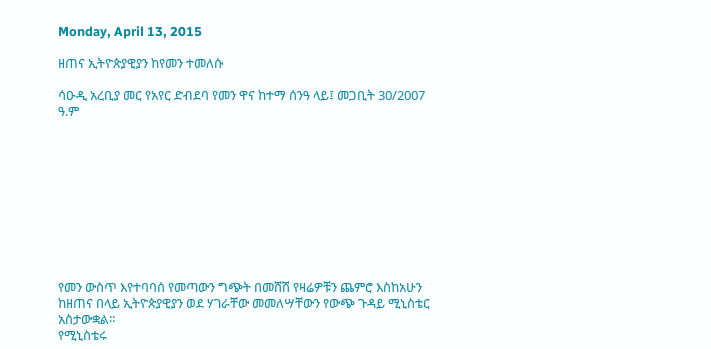Monday, April 13, 2015

ዘጠና ኢትዮጵያዊያን ከየመን ተመለሱ

ሳዑዲ አረቢያ መር የአየር ድብደባ የመን ዋና ከተማ ሰንዓ ላይ፤ መጋቢት 30/2007 ዓ.ም










የመን ውስጥ እየተባባሰ የመጣውን ግጭት በመሸሽ የዛሬዎቹን ጨምሮ እስከአሁን ከዘጠና በላይ ኢትዮጵያዊያን ወደ ሃገራቸው መመለሣቸውን የውጭ ጉዳይ ሚኒስቴር አስታውቋል፡፡
የሚኒስቴሩ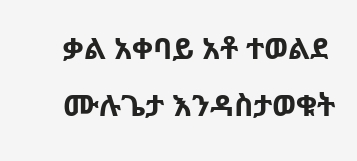ቃል አቀባይ አቶ ተወልደ ሙሉጌታ እንዳስታወቁት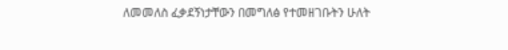ለመመለስ ፈቃደኝነታቸውን በመግለፅ የተመዘገቡትን ሁለት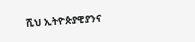ሺህ ኢትዮጵያዊያንና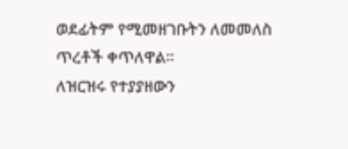ወደፊትም የሚመዘገቡትን ለመመለስ ጥረቶች ቀጥለዋል፡፡
ለዝርዝሩ የተያያዘውን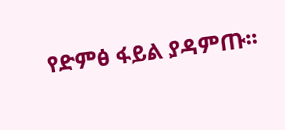የድምፅ ፋይል ያዳምጡ፡፡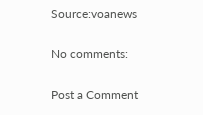Source:voanews

No comments:

Post a Comment